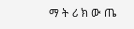ማ ት ሪ ክ ው ጤ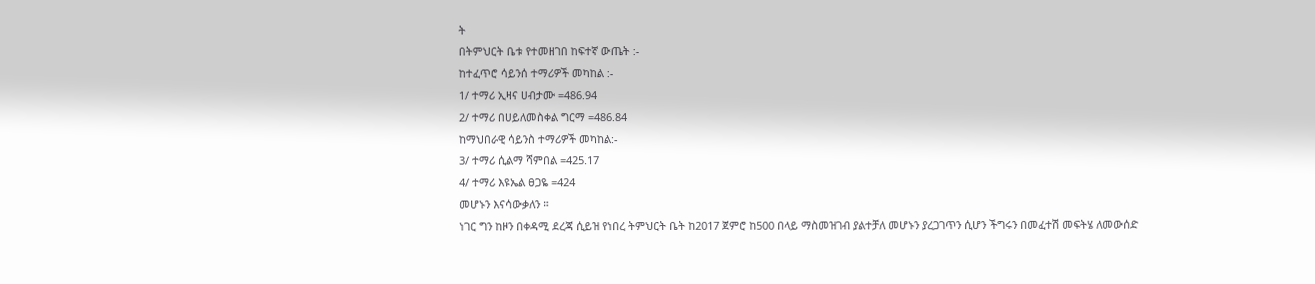ት
በትምህርት ቤቱ የተመዘገበ ከፍተኛ ውጤት :-
ከተፈጥሮ ሳይንሰ ተማሪዎች መካከል :-
1/ ተማሪ ኢዛና ሀብታሙ =486.94
2/ ተማሪ በሀይለመስቀል ግርማ =486.84
ከማህበራዊ ሳይንስ ተማሪዎች መካከል:-
3/ ተማሪ ሲልማ ሻምበል =425.17
4/ ተማሪ እዩኤል ፀጋዬ =424
መሆኑን እናሳውቃለን ።
ነገር ግን ከዞን በቀዳሚ ደረጃ ሲይዝ የነበረ ትምህርት ቤት ከ2017 ጀምሮ ከ500 በላይ ማስመዝገብ ያልተቻለ መሆኑን ያረጋገጥን ሲሆን ችግሩን በመፈተሽ መፍትሄ ለመውሰድ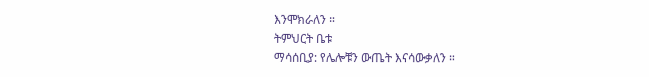እንሞክራለን ።
ትምህርት ቤቱ
ማሳሰቢያ: የሌሎቹን ውጤት እናሳውቃለን ።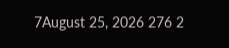7August 25, 2026 276 2